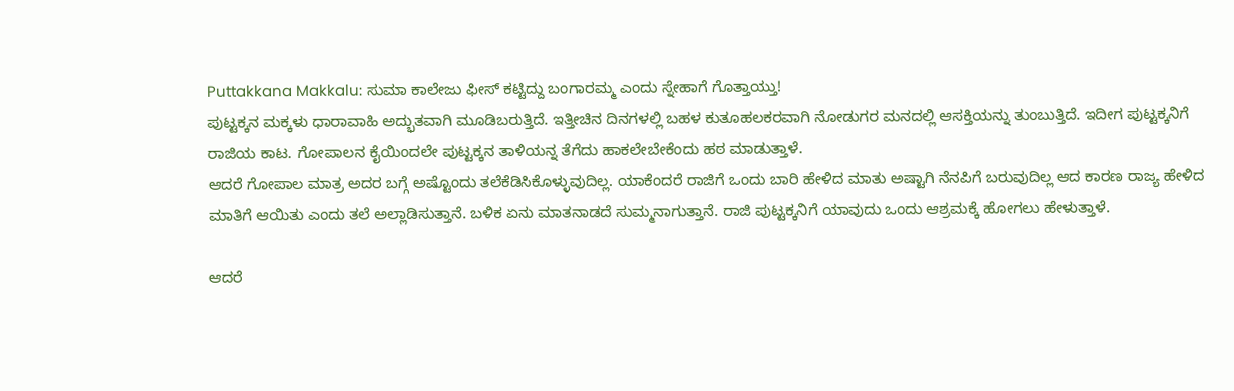Puttakkana Makkalu: ಸುಮಾ ಕಾಲೇಜು ಫೀಸ್ ಕಟ್ಟಿದ್ದು ಬಂಗಾರಮ್ಮ ಎಂದು ಸ್ನೇಹಾಗೆ ಗೊತ್ತಾಯ್ತು!
ಪುಟ್ಟಕ್ಕನ ಮಕ್ಕಳು ಧಾರಾವಾಹಿ ಅದ್ಭುತವಾಗಿ ಮೂಡಿಬರುತ್ತಿದೆ. ಇತ್ತೀಚಿನ ದಿನಗಳಲ್ಲಿ ಬಹಳ ಕುತೂಹಲಕರವಾಗಿ ನೋಡುಗರ ಮನದಲ್ಲಿ ಆಸಕ್ತಿಯನ್ನು ತುಂಬುತ್ತಿದೆ. ಇದೀಗ ಪುಟ್ಟಕ್ಕನಿಗೆ ರಾಜಿಯ ಕಾಟ. ಗೋಪಾಲನ ಕೈಯಿಂದಲೇ ಪುಟ್ಟಕ್ಕನ ತಾಳಿಯನ್ನ ತೆಗೆದು ಹಾಕಲೇಬೇಕೆಂದು ಹಠ ಮಾಡುತ್ತಾಳೆ.
ಆದರೆ ಗೋಪಾಲ ಮಾತ್ರ ಅದರ ಬಗ್ಗೆ ಅಷ್ಟೊಂದು ತಲೆಕೆಡಿಸಿಕೊಳ್ಳುವುದಿಲ್ಲ. ಯಾಕೆಂದರೆ ರಾಜಿಗೆ ಒಂದು ಬಾರಿ ಹೇಳಿದ ಮಾತು ಅಷ್ಟಾಗಿ ನೆನಪಿಗೆ ಬರುವುದಿಲ್ಲ ಆದ ಕಾರಣ ರಾಜ್ಯ ಹೇಳಿದ ಮಾತಿಗೆ ಆಯಿತು ಎಂದು ತಲೆ ಅಲ್ಲಾಡಿಸುತ್ತಾನೆ. ಬಳಿಕ ಏನು ಮಾತನಾಡದೆ ಸುಮ್ಮನಾಗುತ್ತಾನೆ. ರಾಜಿ ಪುಟ್ಟಕ್ಕನಿಗೆ ಯಾವುದು ಒಂದು ಆಶ್ರಮಕ್ಕೆ ಹೋಗಲು ಹೇಳುತ್ತಾಳೆ.

ಆದರೆ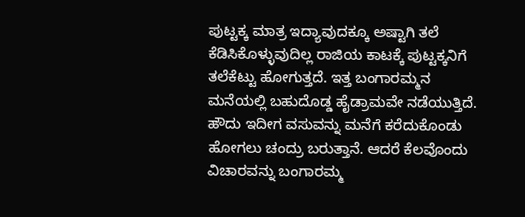ಪುಟ್ಟಕ್ಕ ಮಾತ್ರ ಇದ್ಯಾವುದಕ್ಕೂ ಅಷ್ಟಾಗಿ ತಲೆ ಕೆಡಿಸಿಕೊಳ್ಳುವುದಿಲ್ಲ ರಾಜಿಯ ಕಾಟಕ್ಕೆ ಪುಟ್ಟಕ್ಕನಿಗೆ ತಲೆಕೆಟ್ಟು ಹೋಗುತ್ತದೆ. ಇತ್ತ ಬಂಗಾರಮ್ಮನ ಮನೆಯಲ್ಲಿ ಬಹುದೊಡ್ಡ ಹೈಡ್ರಾಮವೇ ನಡೆಯುತ್ತಿದೆ. ಹೌದು ಇದೀಗ ವಸುವನ್ನು ಮನೆಗೆ ಕರೆದುಕೊಂಡು ಹೋಗಲು ಚಂದ್ರು ಬರುತ್ತಾನೆ. ಆದರೆ ಕೆಲವೊಂದು ವಿಚಾರವನ್ನು ಬಂಗಾರಮ್ಮ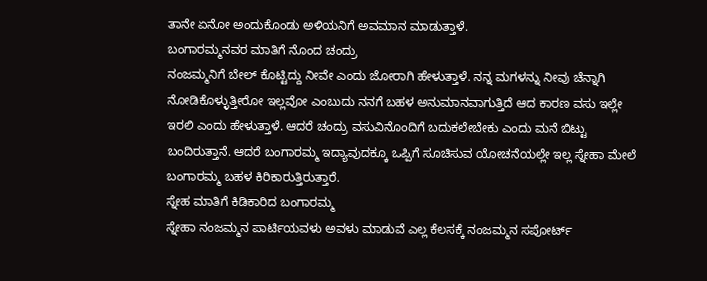ತಾನೇ ಏನೋ ಅಂದುಕೊಂಡು ಅಳಿಯನಿಗೆ ಅವಮಾನ ಮಾಡುತ್ತಾಳೆ.
ಬಂಗಾರಮ್ಮನವರ ಮಾತಿಗೆ ನೊಂದ ಚಂದ್ರು
ನಂಜಮ್ಮನಿಗೆ ಬೇಲ್ ಕೊಟ್ಟಿದ್ದು ನೀವೇ ಎಂದು ಜೋರಾಗಿ ಹೇಳುತ್ತಾಳೆ. ನನ್ನ ಮಗಳನ್ನು ನೀವು ಚೆನ್ನಾಗಿ ನೋಡಿಕೊಳ್ಳುತ್ತೀರೋ ಇಲ್ಲವೋ ಎಂಬುದು ನನಗೆ ಬಹಳ ಅನುಮಾನವಾಗುತ್ತಿದೆ ಆದ ಕಾರಣ ವಸು ಇಲ್ಲೇ ಇರಲಿ ಎಂದು ಹೇಳುತ್ತಾಳೆ. ಆದರೆ ಚಂದ್ರು ವಸುವಿನೊಂದಿಗೆ ಬದುಕಲೇಬೇಕು ಎಂದು ಮನೆ ಬಿಟ್ಟು ಬಂದಿರುತ್ತಾನೆ. ಆದರೆ ಬಂಗಾರಮ್ಮ ಇದ್ಯಾವುದಕ್ಕೂ ಒಪ್ಪಿಗೆ ಸೂಚಿಸುವ ಯೋಚನೆಯಲ್ಲೇ ಇಲ್ಲ ಸ್ನೇಹಾ ಮೇಲೆ ಬಂಗಾರಮ್ಮ ಬಹಳ ಕಿರಿಕಾರುತ್ತಿರುತ್ತಾರೆ.
ಸ್ನೇಹ ಮಾತಿಗೆ ಕಿಡಿಕಾರಿದ ಬಂಗಾರಮ್ಮ
ಸ್ನೇಹಾ ನಂಜಮ್ಮನ ಪಾರ್ಟಿಯವಳು ಅವಳು ಮಾಡುವೆ ಎಲ್ಲ ಕೆಲಸಕ್ಕೆ ನಂಜಮ್ಮನ ಸಪೋರ್ಟ್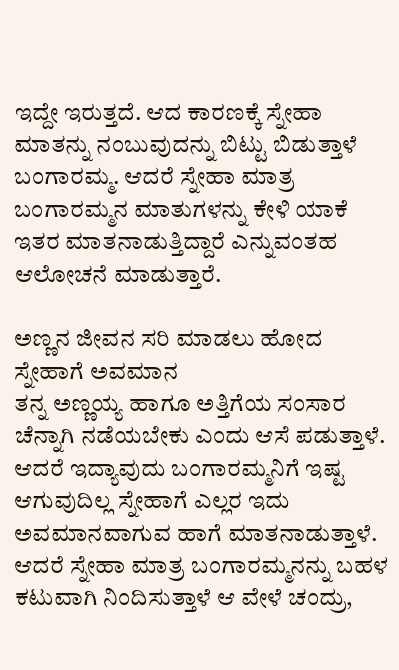ಇದ್ದೇ ಇರುತ್ತದೆ. ಆದ ಕಾರಣಕ್ಕೆ ಸ್ನೇಹಾ ಮಾತನ್ನು ನಂಬುವುದನ್ನು ಬಿಟ್ಟು ಬಿಡುತ್ತಾಳೆ ಬಂಗಾರಮ್ಮ. ಆದರೆ ಸ್ನೇಹಾ ಮಾತ್ರ ಬಂಗಾರಮ್ಮನ ಮಾತುಗಳನ್ನು ಕೇಳಿ ಯಾಕೆ ಇತರ ಮಾತನಾಡುತ್ತಿದ್ದಾರೆ ಎನ್ನುವಂತಹ ಆಲೋಚನೆ ಮಾಡುತ್ತಾರೆ.

ಅಣ್ಣನ ಜೀವನ ಸರಿ ಮಾಡಲು ಹೋದ ಸ್ನೇಹಾಗೆ ಅವಮಾನ
ತನ್ನ ಅಣ್ಣಯ್ಯ ಹಾಗೂ ಅತ್ತಿಗೆಯ ಸಂಸಾರ ಚೆನ್ನಾಗಿ ನಡೆಯಬೇಕು ಎಂದು ಆಸೆ ಪಡುತ್ತಾಳೆ. ಆದರೆ ಇದ್ಯಾವುದು ಬಂಗಾರಮ್ಮನಿಗೆ ಇಷ್ಟ ಆಗುವುದಿಲ್ಲ ಸ್ನೇಹಾಗೆ ಎಲ್ಲರ ಇದು ಅವಮಾನವಾಗುವ ಹಾಗೆ ಮಾತನಾಡುತ್ತಾಳೆ. ಆದರೆ ಸ್ನೇಹಾ ಮಾತ್ರ ಬಂಗಾರಮ್ಮನನ್ನು ಬಹಳ ಕಟುವಾಗಿ ನಿಂದಿಸುತ್ತಾಳೆ ಆ ವೇಳೆ ಚಂದ್ರು,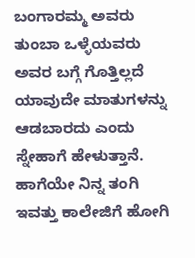ಬಂಗಾರಮ್ಮ ಅವರು ತುಂಬಾ ಒಳ್ಳೆಯವರು ಅವರ ಬಗ್ಗೆ ಗೊತ್ತಿಲ್ಲದೆ ಯಾವುದೇ ಮಾತುಗಳನ್ನು ಆಡಬಾರದು ಎಂದು ಸ್ನೇಹಾಗೆ ಹೇಳುತ್ತಾನೆ. ಹಾಗೆಯೇ ನಿನ್ನ ತಂಗಿ ಇವತ್ತು ಕಾಲೇಜಿಗೆ ಹೋಗಿ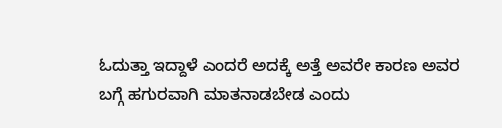ಓದುತ್ತಾ ಇದ್ದಾಳೆ ಎಂದರೆ ಅದಕ್ಕೆ ಅತ್ತೆ ಅವರೇ ಕಾರಣ ಅವರ ಬಗ್ಗೆ ಹಗುರವಾಗಿ ಮಾತನಾಡಬೇಡ ಎಂದು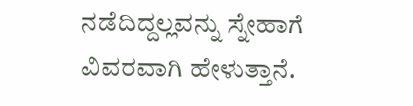ನಡೆದಿದ್ದಲ್ಲವನ್ನು ಸ್ನೇಹಾಗೆ ವಿವರವಾಗಿ ಹೇಳುತ್ತಾನೆ.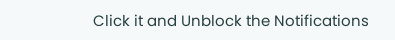Click it and Unblock the Notifications